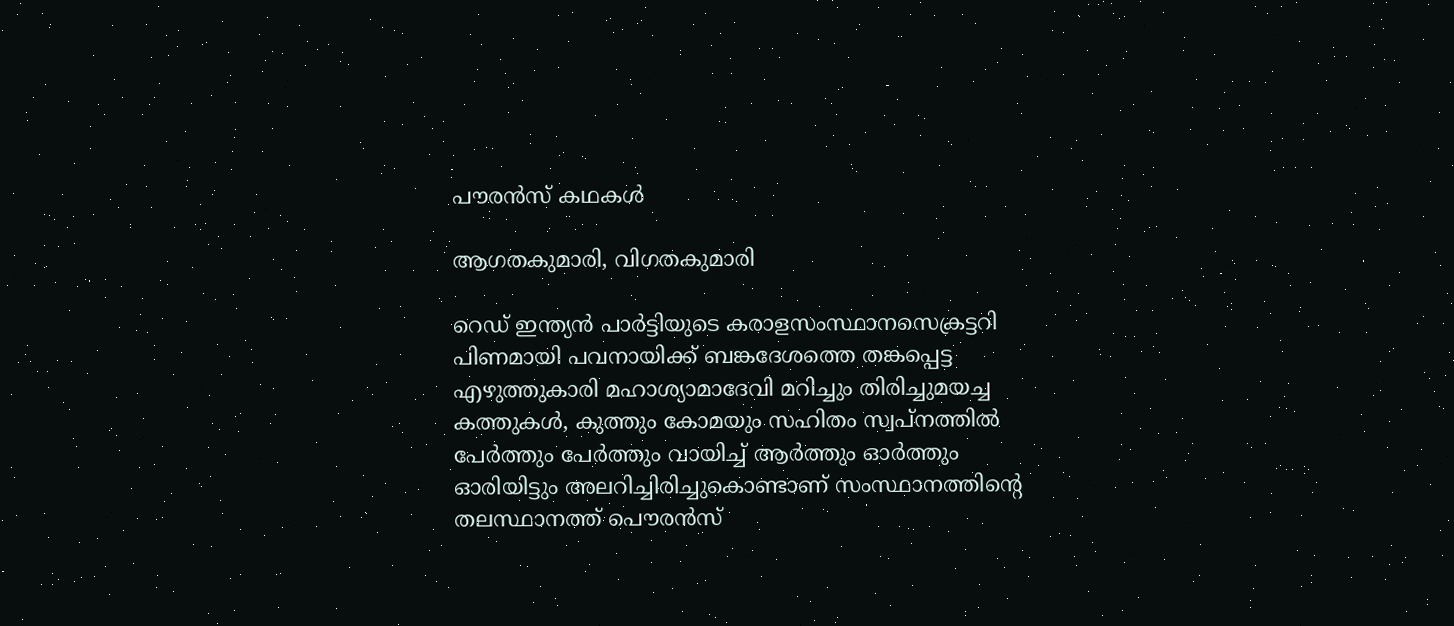പൗരന്‍സ് കഥകള്‍

ആഗതകുമാരി, വിഗതകുമാരി

റെഡ് ഇന്ത്യന്‍ പാര്‍ട്ടിയുടെ കരാളസംസ്ഥാനസെക്രട്ടറി പിണമായി പവനായിക്ക് ബങ്കദേശത്തെ തങ്കപ്പെട്ട എഴുത്തുകാരി മഹാശ്യാമാദേവി മറിച്ചും തിരിച്ചുമയച്ച കത്തുകള്‍, കുത്തും കോമയും സഹിതം സ്വപ്നത്തില്‍ പേര്‍ത്തും പേര്‍ത്തും വായിച്ച് ആര്‍ത്തും ഓര്‍ത്തും ഓരിയിട്ടും അലറിച്ചിരിച്ചുകൊണ്ടാണ് സംസ്ഥാനത്തിന്റെ തലസ്ഥാനത്ത് പൌരന്‍സ്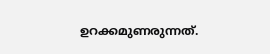ഉറക്കമുണരുന്നത്.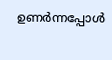ഉണര്‍ന്നപ്പോള്‍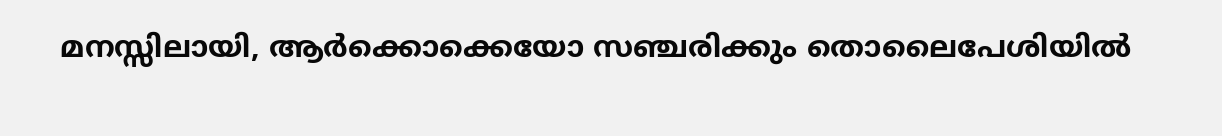മനസ്സിലായി, ആര്‍ക്കൊക്കെയോ സഞ്ചരിക്കും തൊലൈപേശിയില്‍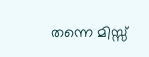തന്നെ മിസ്സ്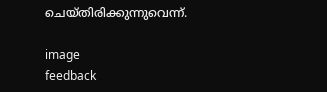ചെയ്തിരിക്കുന്നുവെന്ന്.

image
feedback